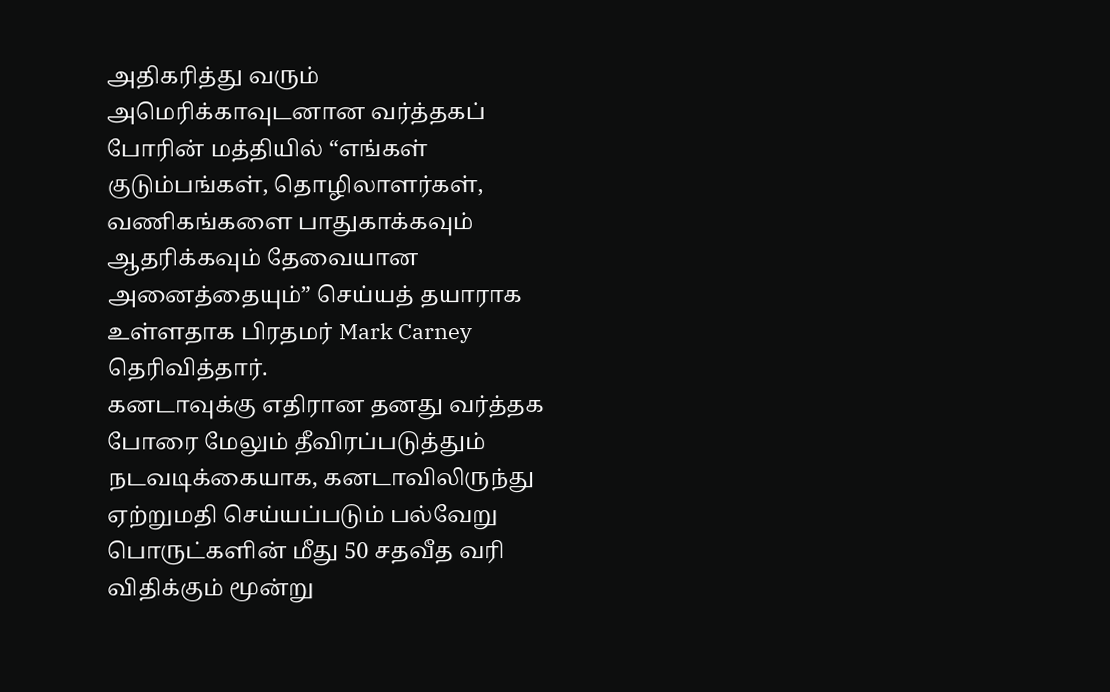அதிகரித்து வரும் அமெரிக்காவுடனான வர்த்தகப் போரின் மத்தியில் “எங்கள் குடும்பங்கள், தொழிலாளர்கள், வணிகங்களை பாதுகாக்கவும் ஆதரிக்கவும் தேவையான அனைத்தையும்” செய்யத் தயாராக உள்ளதாக பிரதமர் Mark Carney தெரிவித்தார்.
கனடாவுக்கு எதிரான தனது வர்த்தக போரை மேலும் தீவிரப்படுத்தும் நடவடிக்கையாக, கனடாவிலிருந்து ஏற்றுமதி செய்யப்படும் பல்வேறு பொருட்களின் மீது 50 சதவீத வரி விதிக்கும் மூன்று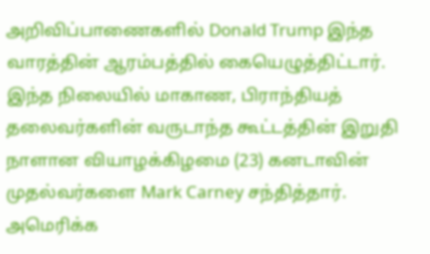அறிவிப்பாணைகளில் Donald Trump இந்த வாரத்தின் ஆரம்பத்தில் கையெழுத்திட்டார்.
இந்த நிலையில் மாகாண, பிராந்தியத் தலைவர்களின் வருடாந்த கூட்டத்தின் இறுதி நாளான வியாழக்கிழமை (23) கனடாவின் முதல்வர்களை Mark Carney சந்தித்தார்.
அமெரிக்க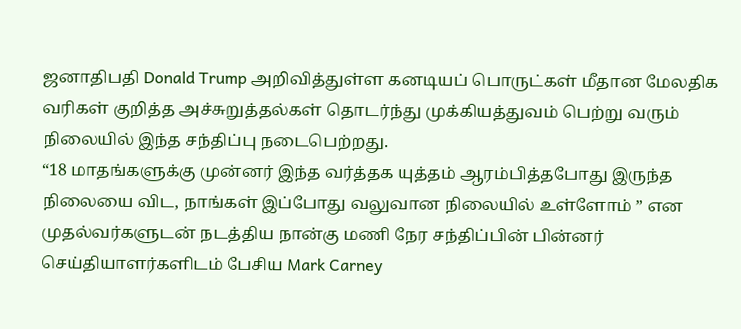ஜனாதிபதி Donald Trump அறிவித்துள்ள கனடியப் பொருட்கள் மீதான மேலதிக வரிகள் குறித்த அச்சுறுத்தல்கள் தொடர்ந்து முக்கியத்துவம் பெற்று வரும் நிலையில் இந்த சந்திப்பு நடைபெற்றது.
“18 மாதங்களுக்கு முன்னர் இந்த வர்த்தக யுத்தம் ஆரம்பித்தபோது இருந்த நிலையை விட, நாங்கள் இப்போது வலுவான நிலையில் உள்ளோம் ” என முதல்வர்களுடன் நடத்திய நான்கு மணி நேர சந்திப்பின் பின்னர் செய்தியாளர்களிடம் பேசிய Mark Carney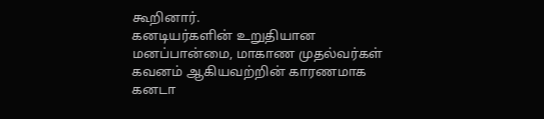கூறினார்.
கனடியர்களின் உறுதியான மனப்பான்மை, மாகாண முதல்வர்கள் கவனம் ஆகியவற்றின் காரணமாக கனடா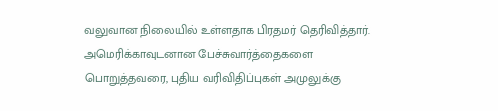வலுவான நிலையில் உள்ளதாக பிரதமர் தெரிவித்தார்.
அமெரிக்காவுடனான பேச்சுவார்த்தைகளை பொறுத்தவரை, புதிய வரிவிதிப்புகள் அமுலுக்கு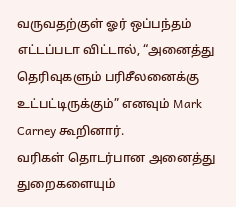வருவதற்குள் ஓர் ஒப்பந்தம் எட்டப்படா விட்டால், “அனைத்து தெரிவுகளும் பரிசீலனைக்கு உட்பட்டிருக்கும்” எனவும் Mark Carney கூறினார்.
வரிகள் தொடர்பான அனைத்து துறைகளையும்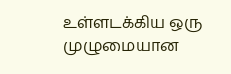உள்ளடக்கிய ஒரு முழுமையான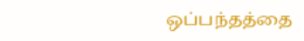ஒப்பந்தத்தை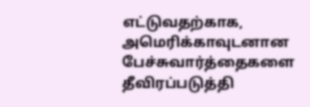எட்டுவதற்காக, அமெரிக்காவுடனான பேச்சுவார்த்தைகளை தீவிரப்படுத்தி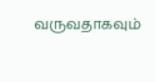வருவதாகவும்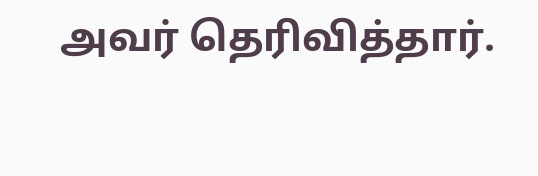அவர் தெரிவித்தார்.